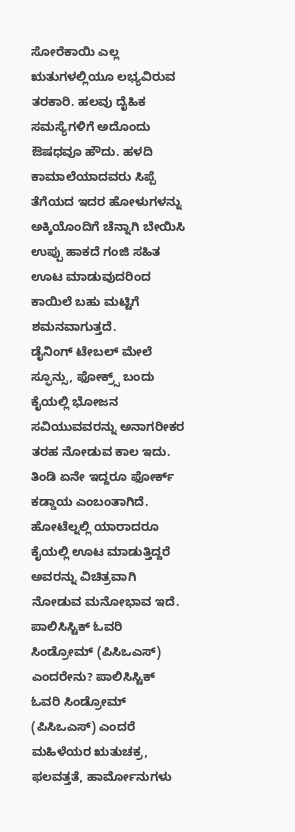ಸೋರೆಕಾಯಿ ಎಲ್ಲ ಋತುಗಳಲ್ಲಿಯೂ ಲಭ್ಯವಿರುವ ತರಕಾರಿ. ಹಲವು ದೈಹಿಕ ಸಮಸ್ಯೆಗಳಿಗೆ ಅದೊಂದು ಔಷಧವೂ ಹೌದು. ಹಳದಿ ಕಾಮಾಲೆಯಾದವರು ಸಿಪ್ಪೆ ತೆಗೆಯದ ಇದರ ಹೋಳುಗಳನ್ನು ಅಕ್ಕಿಯೊಂದಿಗೆ ಚೆನ್ನಾಗಿ ಬೇಯಿಸಿ ಉಪ್ಪು ಹಾಕದೆ ಗಂಜಿ ಸಹಿತ ಊಟ ಮಾಡುವುದರಿಂದ ಕಾಯಿಲೆ ಬಹು ಮಟ್ಟಿಗೆ ಶಮನವಾಗುತ್ತದೆ.
ಡೈನಿಂಗ್ ಟೇಬಲ್ ಮೇಲೆ ಸ್ಫೂನ್ಸು, ಫೋಕ್ರ್ಸ್ ಬಂದು ಕೈಯಲ್ಲಿ ಭೋಜನ ಸವಿಯುವವರನ್ನು ಅನಾಗರೀಕರ ತರಹ ನೋಡುವ ಕಾಲ ಇದು. ತಿಂಡಿ ಏನೇ ಇದ್ದರೂ ಫೋರ್ಕ್ ಕಡ್ಡಾಯ ಎಂಬಂತಾಗಿದೆ. ಹೋಟೆಲ್ನಲ್ಲಿ ಯಾರಾದರೂ ಕೈಯಲ್ಲಿ ಊಟ ಮಾಡುತ್ತಿದ್ದರೆ ಅವರನ್ನು ವಿಚಿತ್ರವಾಗಿ ನೋಡುವ ಮನೋಭಾವ ಇದೆ.
ಪಾಲಿಸಿಸ್ಟಿಕ್ ಓವರಿ ಸಿಂಡ್ರೋಮ್ (ಪಿಸಿಒಎಸ್) ಎಂದರೇನು? ಪಾಲಿಸಿಸ್ಟಿಕ್ ಓವರಿ ಸಿಂಡ್ರೋಮ್ (ಪಿಸಿಒಎಸ್) ಎಂದರೆ ಮಹಿಳೆಯರ ಋತುಚಕ್ರ, ಫಲವತ್ತತೆ, ಹಾರ್ಮೋನುಗಳು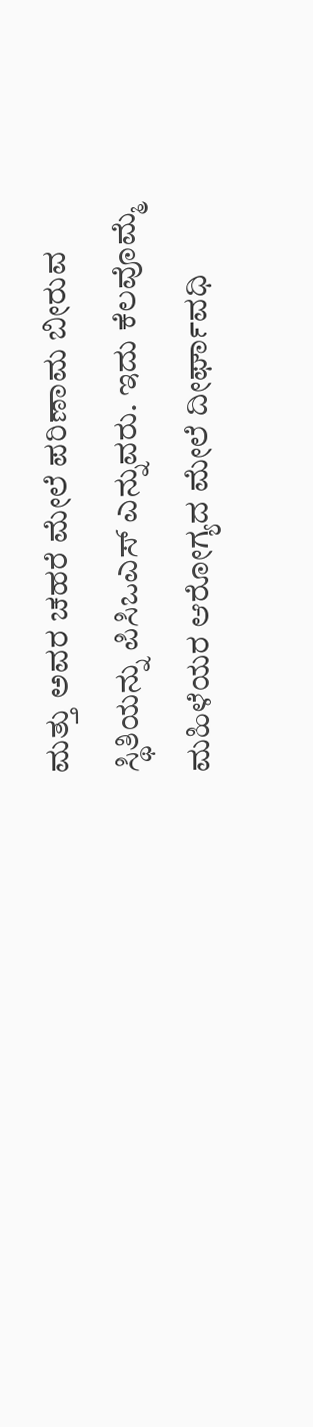ಮತ್ತು ಅವರ ಚಹರೆ ಮೇಲೆ ಪರಿಣಾಮ ಬೀರುವ ಸ್ಥಿತಿಯನ್ನು ಪಿಸಿಒಎಸ್ ಎನ್ನುವರು. ಇದು ಕೆಲವೊಮ್ಮೆ ಮಹಿಳೆಯರ ಆರೋಗ್ಯದ ಮೇಲೆ ದೀರ್ಘಾವಧಿ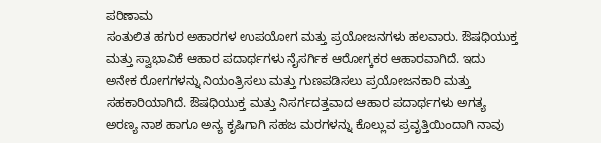ಪರಿಣಾಮ
ಸಂತುಲಿತ ಹಗುರ ಅಹಾರಗಳ ಉಪಯೋಗ ಮತ್ತು ಪ್ರಯೋಜನಗಳು ಹಲವಾರು. ಔಷಧಿಯುಕ್ತ ಮತ್ತು ಸ್ವಾಭಾವಿಕೆ ಆಹಾರ ಪದಾರ್ಥಗಳು ನೈಸರ್ಗಿಕ ಆರೋಗ್ಕಕರ ಆಹಾರವಾಗಿದೆ. ಇದು ಅನೇಕ ರೋಗಗಳನ್ನು ನಿಯಂತ್ರಿಸಲು ಮತ್ತು ಗುಣಪಡಿಸಲು ಪ್ರಯೋಜನಕಾರಿ ಮತ್ತು ಸಹಕಾರಿಯಾಗಿದೆ. ಔಷಧಿಯುಕ್ತ ಮತ್ತು ನಿಸರ್ಗದತ್ತವಾದ ಆಹಾರ ಪದಾರ್ಥಗಳು ಅಗತ್ಯ
ಅರಣ್ಯ ನಾಶ ಹಾಗೂ ಅನ್ಯ ಕೃಷಿಗಾಗಿ ಸಹಜ ಮರಗಳನ್ನು ಕೊಲ್ಲುವ ಪ್ರವೃತ್ತಿಯಿಂದಾಗಿ ನಾವು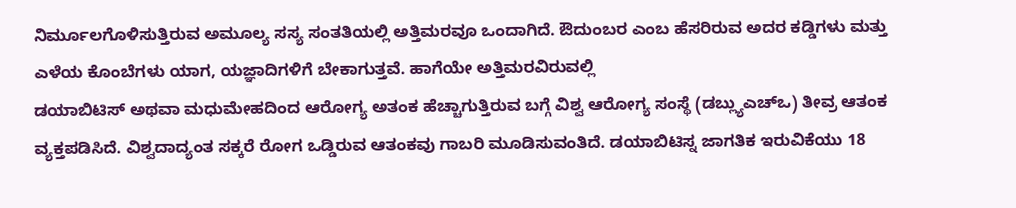ನಿರ್ಮೂಲಗೊಳಿಸುತ್ತಿರುವ ಅಮೂಲ್ಯ ಸಸ್ಯ ಸಂತತಿಯಲ್ಲಿ ಅತ್ತಿಮರವೂ ಒಂದಾಗಿದೆ. ಔದುಂಬರ ಎಂಬ ಹೆಸರಿರುವ ಅದರ ಕಡ್ಡಿಗಳು ಮತ್ತು ಎಳೆಯ ಕೊಂಬೆಗಳು ಯಾಗ, ಯಜ್ಞಾದಿಗಳಿಗೆ ಬೇಕಾಗುತ್ತವೆ. ಹಾಗೆಯೇ ಅತ್ತಿಮರವಿರುವಲ್ಲಿ
ಡಯಾಬಿಟಿಸ್ ಅಥವಾ ಮಧುಮೇಹದಿಂದ ಆರೋಗ್ಯ ಅತಂಕ ಹೆಚ್ಚಾಗುತ್ತಿರುವ ಬಗ್ಗೆ ವಿಶ್ವ ಆರೋಗ್ಯ ಸಂಸ್ಥೆ (ಡಬ್ಲ್ಯುಎಚ್ಒ) ತೀವ್ರ ಆತಂಕ ವ್ಯಕ್ತಪಡಿಸಿದೆ. ವಿಶ್ವದಾದ್ಯಂತ ಸಕ್ಕರೆ ರೋಗ ಒಡ್ಡಿರುವ ಆತಂಕವು ಗಾಬರಿ ಮೂಡಿಸುವಂತಿದೆ. ಡಯಾಬಿಟಿಸ್ನ ಜಾಗತಿಕ ಇರುವಿಕೆಯು 18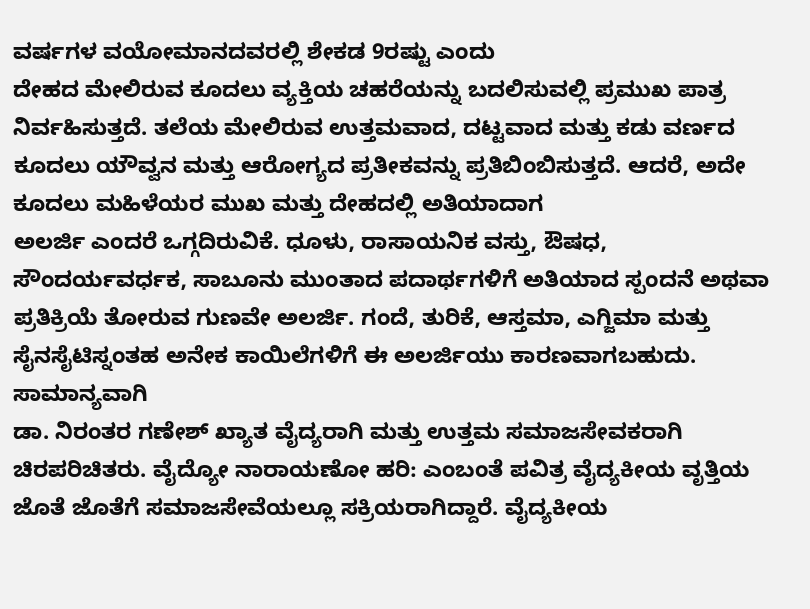ವರ್ಷಗಳ ವಯೋಮಾನದವರಲ್ಲಿ ಶೇಕಡ 9ರಷ್ಟು ಎಂದು
ದೇಹದ ಮೇಲಿರುವ ಕೂದಲು ವ್ಯಕ್ತಿಯ ಚಹರೆಯನ್ನು ಬದಲಿಸುವಲ್ಲಿ ಪ್ರಮುಖ ಪಾತ್ರ ನಿರ್ವಹಿಸುತ್ತದೆ. ತಲೆಯ ಮೇಲಿರುವ ಉತ್ತಮವಾದ, ದಟ್ಟವಾದ ಮತ್ತು ಕಡು ವರ್ಣದ ಕೂದಲು ಯೌವ್ವನ ಮತ್ತು ಆರೋಗ್ಯದ ಪ್ರತೀಕವನ್ನು ಪ್ರತಿಬಿಂಬಿಸುತ್ತದೆ. ಆದರೆ, ಅದೇ ಕೂದಲು ಮಹಿಳೆಯರ ಮುಖ ಮತ್ತು ದೇಹದಲ್ಲಿ ಅತಿಯಾದಾಗ
ಅಲರ್ಜಿ ಎಂದರೆ ಒಗ್ಗದಿರುವಿಕೆ. ಧೂಳು, ರಾಸಾಯನಿಕ ವಸ್ತು, ಔಷಧ, ಸೌಂದರ್ಯವರ್ಧಕ, ಸಾಬೂನು ಮುಂತಾದ ಪದಾರ್ಥಗಳಿಗೆ ಅತಿಯಾದ ಸ್ಪಂದನೆ ಅಥವಾ ಪ್ರತಿಕ್ರಿಯೆ ತೋರುವ ಗುಣವೇ ಅಲರ್ಜಿ. ಗಂದೆ, ತುರಿಕೆ, ಆಸ್ತಮಾ, ಎಗ್ಜಿಮಾ ಮತ್ತು ಸೈನಸೈಟಿಸ್ನಂತಹ ಅನೇಕ ಕಾಯಿಲೆಗಳಿಗೆ ಈ ಅಲರ್ಜಿಯು ಕಾರಣವಾಗಬಹುದು. ಸಾಮಾನ್ಯವಾಗಿ
ಡಾ. ನಿರಂತರ ಗಣೇಶ್ ಖ್ಯಾತ ವೈದ್ಯರಾಗಿ ಮತ್ತು ಉತ್ತಮ ಸಮಾಜಸೇವಕರಾಗಿ ಚಿರಪರಿಚಿತರು. ವೈದ್ಯೋ ನಾರಾಯಣೋ ಹರಿ: ಎಂಬಂತೆ ಪವಿತ್ರ ವೈದ್ಯಕೀಯ ವೃತ್ತಿಯ ಜೊತೆ ಜೊತೆಗೆ ಸಮಾಜಸೇವೆಯಲ್ಲೂ ಸಕ್ರಿಯರಾಗಿದ್ದಾರೆ. ವೈದ್ಯಕೀಯ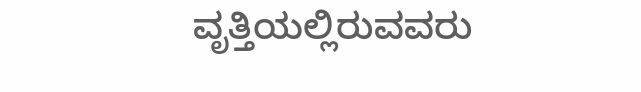ವೃತ್ತಿಯಲ್ಲಿರುವವರು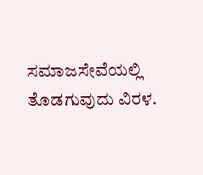ಸಮಾಜಸೇವೆಯಲ್ಲಿ ತೊಡಗುವುದು ವಿರಳ.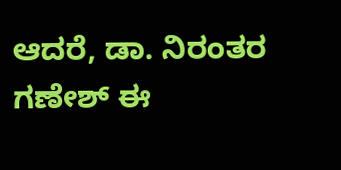ಆದರೆ, ಡಾ. ನಿರಂತರ ಗಣೇಶ್ ಈ